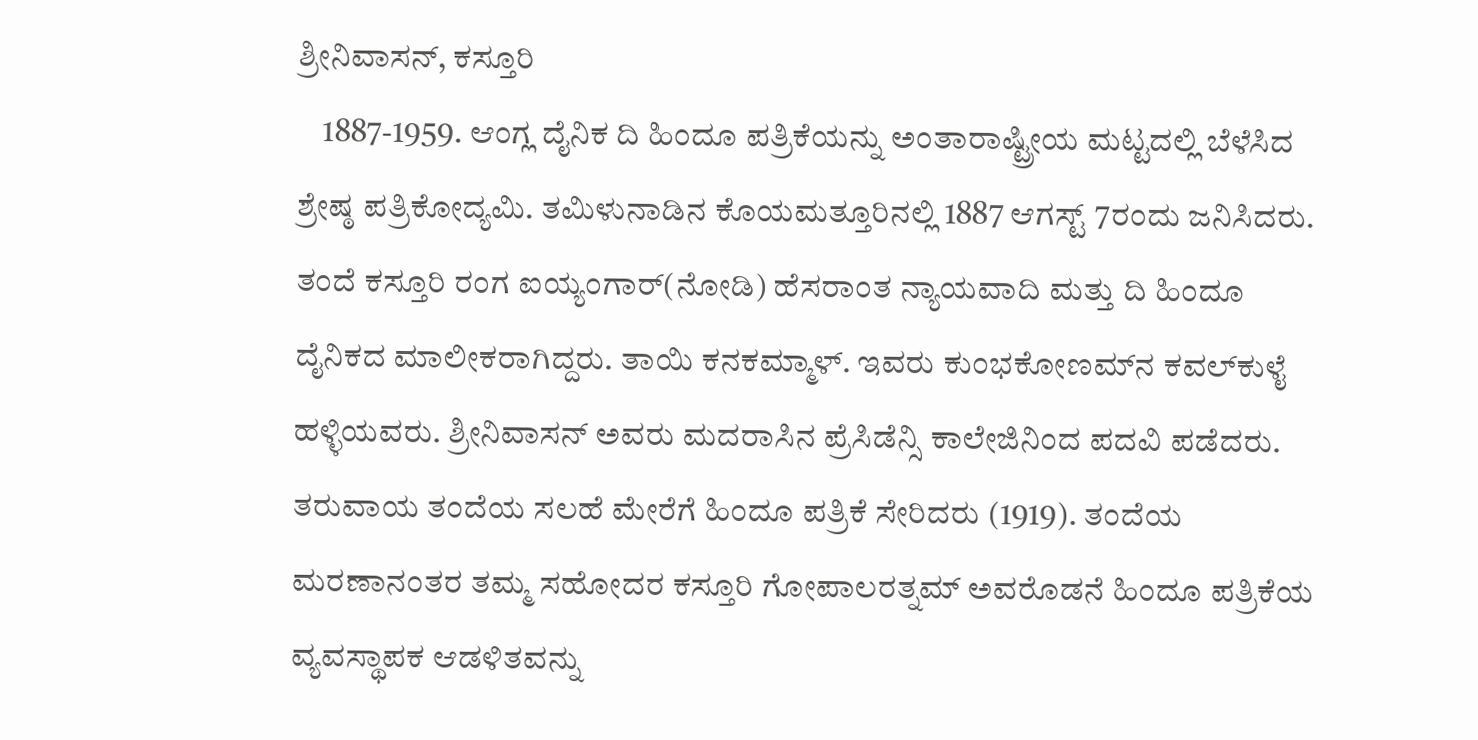ಶ್ರೀನಿವಾಸನ್, ಕಸ್ತೂರಿ
    1887-1959. ಆಂಗ್ಲ ದೈನಿಕ ದಿ ಹಿಂದೂ ಪತ್ರಿಕೆಯನ್ನು ಅಂತಾರಾಷ್ಟ್ರೀಯ ಮಟ್ಟದಲ್ಲಿ ಬೆಳೆಸಿದ ಶ್ರೇಷ್ಠ ಪತ್ರಿಕೋದ್ಯಮಿ. ತಮಿಳುನಾಡಿನ ಕೊಯಮತ್ತೂರಿನಲ್ಲಿ 1887 ಆಗಸ್ಟ್ 7ರಂದು ಜನಿಸಿದರು. ತಂದೆ ಕಸ್ತೂರಿ ರಂಗ ಐಯ್ಯಂಗಾರ್(ನೋಡಿ) ಹೆಸರಾಂತ ನ್ಯಾಯವಾದಿ ಮತ್ತು ದಿ ಹಿಂದೂ ದೈನಿಕದ ಮಾಲೀಕರಾಗಿದ್ದರು. ತಾಯಿ ಕನಕಮ್ಮಾಳ್. ಇವರು ಕುಂಭಕೋಣಮ್‍ನ ಕವಲ್‍ಕುಳೈ ಹಳ್ಳಿಯವರು. ಶ್ರೀನಿವಾಸನ್ ಅವರು ಮದರಾಸಿನ ಪ್ರೆಸಿಡೆನ್ಸಿ ಕಾಲೇಜಿನಿಂದ ಪದವಿ ಪಡೆದರು. ತರುವಾಯ ತಂದೆಯ ಸಲಹೆ ಮೇರೆಗೆ ಹಿಂದೂ ಪತ್ರಿಕೆ ಸೇರಿದರು (1919). ತಂದೆಯ ಮರಣಾನಂತರ ತಮ್ಮ ಸಹೋದರ ಕಸ್ತೂರಿ ಗೋಪಾಲರತ್ನಮ್ ಅವರೊಡನೆ ಹಿಂದೂ ಪತ್ರಿಕೆಯ ವ್ಯವಸ್ಥಾಪಕ ಆಡಳಿತವನ್ನು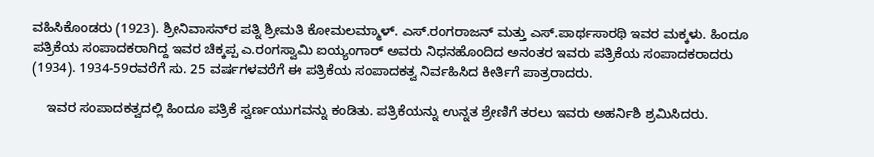ವಹಿಸಿಕೊಂಡರು (1923). ಶ್ರೀನಿವಾಸನ್‍ರ ಪತ್ನಿ ಶ್ರೀಮತಿ ಕೋಮಲಮ್ಮಾಳ್. ಎಸ್.ರಂಗರಾಜನ್ ಮತ್ತು ಎಸ್.ಪಾರ್ಥಸಾರಥಿ ಇವರ ಮಕ್ಕಳು. ಹಿಂದೂ ಪತ್ರಿಕೆಯ ಸಂಪಾದಕರಾಗಿದ್ದ ಇವರ ಚಿಕ್ಕಪ್ಪ ಎ.ರಂಗಸ್ವಾಮಿ ಐಯ್ಯಂಗಾರ್ ಅವರು ನಿಧನಹೊಂದಿದ ಅನಂತರ ಇವರು ಪತ್ರಿಕೆಯ ಸಂಪಾದಕರಾದರು (1934). 1934-59ರವರೆಗೆ ಸು. 25 ವರ್ಷಗಳವರೆಗೆ ಈ ಪತ್ರಿಕೆಯ ಸಂಪಾದಕತ್ವ ನಿರ್ವಹಿಸಿದ ಕೀರ್ತಿಗೆ ಪಾತ್ರರಾದರು.

    ಇವರ ಸಂಪಾದಕತ್ವದಲ್ಲಿ ಹಿಂದೂ ಪತ್ರಿಕೆ ಸ್ವರ್ಣಯುಗವನ್ನು ಕಂಡಿತು. ಪತ್ರಿಕೆಯನ್ನು ಉನ್ನತ ಶ್ರೇಣಿಗೆ ತರಲು ಇವರು ಅಹರ್ನಿಶಿ ಶ್ರಮಿಸಿದರು.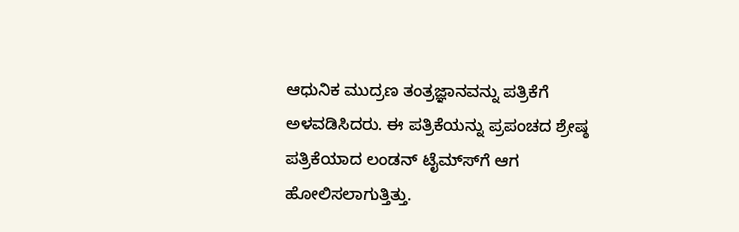ಆಧುನಿಕ ಮುದ್ರಣ ತಂತ್ರಜ್ಞಾನವನ್ನು ಪತ್ರಿಕೆಗೆ ಅಳವಡಿಸಿದರು. ಈ ಪತ್ರಿಕೆಯನ್ನು ಪ್ರಪಂಚದ ಶ್ರೇಷ್ಠ ಪತ್ರಿಕೆಯಾದ ಲಂಡನ್ ಟೈಮ್ಸ್‍ಗೆ ಆಗ ಹೋಲಿಸಲಾಗುತ್ತಿತ್ತು.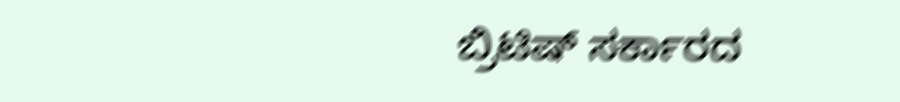ಬ್ರಿಟಿಷ್ ಸರ್ಕಾರದ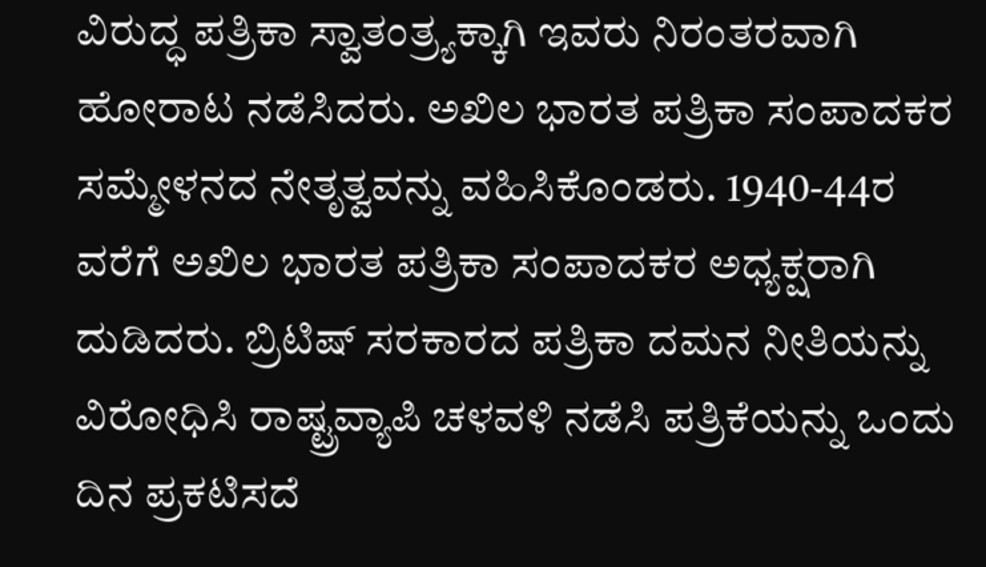ವಿರುದ್ಧ ಪತ್ರಿಕಾ ಸ್ವಾತಂತ್ರ್ಯಕ್ಕಾಗಿ ಇವರು ನಿರಂತರವಾಗಿ ಹೋರಾಟ ನಡೆಸಿದರು. ಅಖಿಲ ಭಾರತ ಪತ್ರಿಕಾ ಸಂಪಾದಕರ ಸಮ್ಮೇಳನದ ನೇತೃತ್ವವನ್ನು ವಹಿಸಿಕೊಂಡರು. 1940-44ರ ವರೆಗೆ ಅಖಿಲ ಭಾರತ ಪತ್ರಿಕಾ ಸಂಪಾದಕರ ಅಧ್ಯಕ್ಷರಾಗಿ ದುಡಿದರು. ಬ್ರಿಟಿಷ್ ಸರಕಾರದ ಪತ್ರಿಕಾ ದಮನ ನೀತಿಯನ್ನು ವಿರೋಧಿಸಿ ರಾಷ್ಟ್ರವ್ಯಾಪಿ ಚಳವಳಿ ನಡೆಸಿ ಪತ್ರಿಕೆಯನ್ನು ಒಂದು ದಿನ ಪ್ರಕಟಿಸದೆ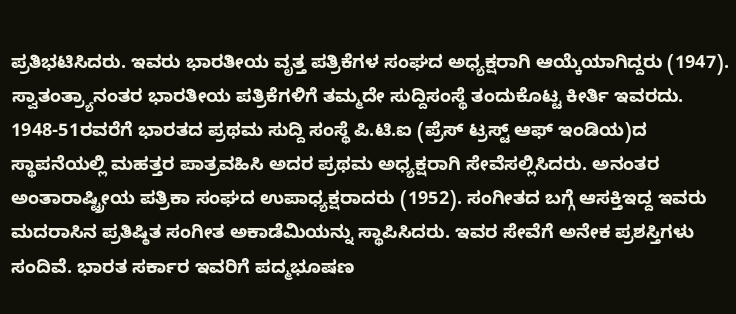ಪ್ರತಿಭಟಿಸಿದರು. ಇವರು ಭಾರತೀಯ ವೃತ್ತ ಪತ್ರಿಕೆಗಳ ಸಂಘದ ಅಧ್ಯಕ್ಷರಾಗಿ ಆಯ್ಕೆಯಾಗಿದ್ದರು (1947). ಸ್ವಾತಂತ್ರ್ಯಾನಂತರ ಭಾರತೀಯ ಪತ್ರಿಕೆಗಳಿಗೆ ತಮ್ಮದೇ ಸುದ್ದಿಸಂಸ್ಥೆ ತಂದುಕೊಟ್ಟ ಕೀರ್ತಿ ಇವರದು. 1948-51ರವರೆಗೆ ಭಾರತದ ಪ್ರಥಮ ಸುದ್ದಿ ಸಂಸ್ಥೆ ಪಿ.ಟಿ.ಐ (ಪ್ರೆಸ್ ಟ್ರಸ್ಟ್ ಆಫ್ ಇಂಡಿಯ)ದ ಸ್ಥಾಪನೆಯಲ್ಲಿ ಮಹತ್ತರ ಪಾತ್ರವಹಿಸಿ ಅದರ ಪ್ರಥಮ ಅಧ್ಯಕ್ಷರಾಗಿ ಸೇವೆಸಲ್ಲಿಸಿದರು. ಅನಂತರ ಅಂತಾರಾಷ್ಟ್ರೀಯ ಪತ್ರಿಕಾ ಸಂಘದ ಉಪಾಧ್ಯಕ್ಷರಾದರು (1952). ಸಂಗೀತದ ಬಗ್ಗೆ ಆಸಕ್ತಿಇದ್ದ ಇವರು ಮದರಾಸಿನ ಪ್ರತಿಷ್ಠಿತ ಸಂಗೀತ ಅಕಾಡೆಮಿಯನ್ನು ಸ್ಥಾಪಿಸಿದರು. ಇವರ ಸೇವೆಗೆ ಅನೇಕ ಪ್ರಶಸ್ತಿಗಳು ಸಂದಿವೆ. ಭಾರತ ಸರ್ಕಾರ ಇವರಿಗೆ ಪದ್ಮಭೂಷಣ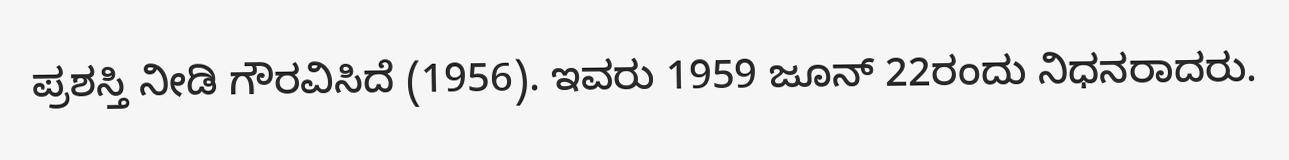ಪ್ರಶಸ್ತಿ ನೀಡಿ ಗೌರವಿಸಿದೆ (1956). ಇವರು 1959 ಜೂನ್ 22ರಂದು ನಿಧನರಾದರು.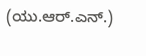(ಯು.ಆರ್.ಎನ್.)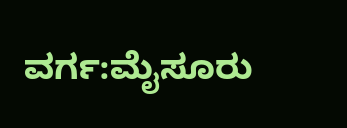ವರ್ಗ:ಮೈಸೂರು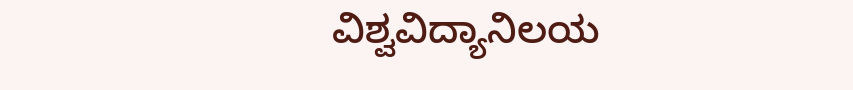ವಿಶ್ವವಿದ್ಯಾನಿಲಯ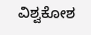ವಿಶ್ವಕೋಶ